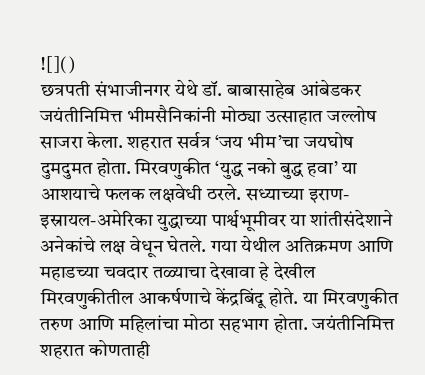![]()
छत्रपती संभाजीनगर येथे डॉ. बाबासाहेब आंबेडकर जयंतीनिमित्त भीमसैनिकांनी मोठ्या उत्साहात जल्लोष साजरा केला. शहरात सर्वत्र ‘जय भीम’चा जयघोष दुमदुमत होता. मिरवणुकीत ‘युद्ध नको बुद्ध हवा’ या आशयाचे फलक लक्षवेधी ठरले. सध्याच्या इराण-इस्रायल-अमेरिका युद्धाच्या पार्श्वभूमीवर या शांतीसंदेशाने अनेकांचे लक्ष वेधून घेतले. गया येथील अतिक्रमण आणि महाडच्या चवदार तळ्याचा देखावा हे देखील मिरवणुकीतील आकर्षणाचे केंद्रबिंदू होते. या मिरवणुकीत तरुण आणि महिलांचा मोठा सहभाग होता. जयंतीनिमित्त शहरात कोणताही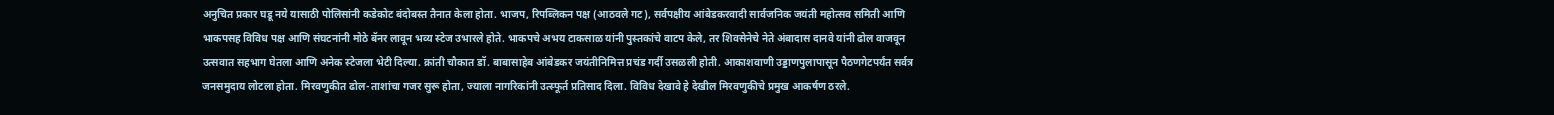अनुचित प्रकार घडू नये यासाठी पोलिसांनी कडेकोट बंदोबस्त तैनात केला होता. भाजप, रिपब्लिकन पक्ष (आठवले गट), सर्वपक्षीय आंबेडकरवादी सार्वजनिक जयंती महोत्सव समिती आणि भाकपसह विविध पक्ष आणि संघटनांनी मोठे बॅनर लावून भव्य स्टेज उभारले होते. भाकपचे अभय टाकसाळ यांनी पुस्तकांचे वाटप केले, तर शिवसेनेचे नेते अंबादास दानवे यांनी ढोल वाजवून उत्सवात सहभाग घेतला आणि अनेक स्टेजला भेटी दिल्या. क्रांती चौकात डॉ. बाबासाहेब आंबेडकर जयंतीनिमित्त प्रचंड गर्दी उसळली होती. आकाशवाणी उड्डाणपुलापासून पैठणगेटपर्यंत सर्वत्र जनसमुदाय लोटला होता. मिरवणुकीत ढोल-ताशांचा गजर सुरू होता, ज्याला नागरिकांनी उत्स्फूर्त प्रतिसाद दिला. विविध देखावे हे देखील मिरवणुकीचे प्रमुख आकर्षण ठरले.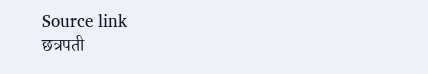Source link
छत्रपती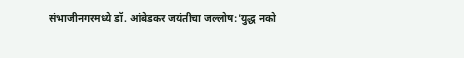संभाजीनगरमध्ये डॉ. आंबेडकर जयंतीचा जल्लोष:'युद्ध नको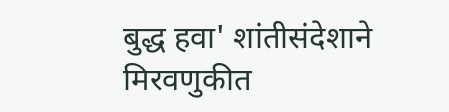बुद्ध हवा' शांतीसंदेशाने मिरवणुकीत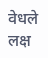वेधले लक्ष